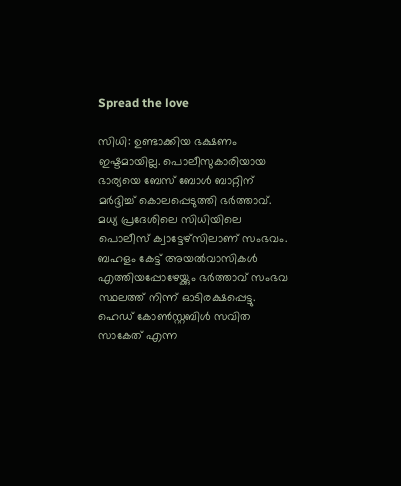Spread the love

സിധി: ഉണ്ടാക്കിയ ഭക്ഷണം ഇഷ്ടമായില്ല. പൊലീസുകാരിയായ ഭാര്യയെ ബേസ് ബോൾ ബാറ്റിന് മർദ്ദിച്ച് കൊലപ്പെടുത്തി ഭർത്താവ്. മധ്യ പ്രദേശിലെ സിധിയിലെ പൊലീസ് ക്വാട്ടേഴ്സിലാണ് സംഭവം. ബഹളം കേട്ട് അയൽവാസികൾ എത്തിയപ്പോഴേയ്ക്കും ഭർത്താവ് സംഭവ സ്ഥലത്ത് നിന്ന് ഓടിരക്ഷപ്പെട്ടു. ഹെഡ് കോൺസ്റ്റബിൾ സവിത സാകേത് എന്ന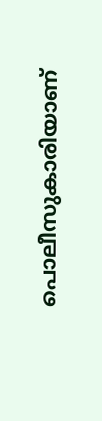പൊലീസുകാരിയാണ്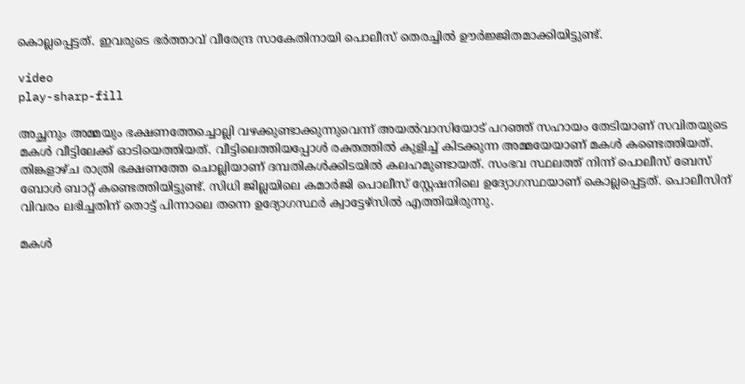കൊല്ലപ്പെട്ടത്. ഇവരുടെ ഭർത്താവ് വീരേന്ദ്ര സാകേതിനായി പൊലീസ് തെരച്ചിൽ ഊർജ്ജിതമാക്കിയിട്ടുണ്ട്.

video
play-sharp-fill

അച്ഛനും അമ്മയും ഭക്ഷണത്തേച്ചൊല്ലി വഴക്കുണ്ടാക്കുന്നുവെന്ന് അയൽവാസിയോട് പറഞ്ഞ് സഹായം തേടിയാണ് സവിതയുടെ മകൾ വീട്ടിലേക്ക് ഓടിയെത്തിയത്. വീട്ടിലെത്തിയപ്പോൾ രക്തത്തിൽ കുളിച്ച് കിടക്കുന്ന അമ്മയേയാണ് മകൾ കണ്ടെത്തിയത്. തിങ്കളാഴ്ച രാത്രി ഭക്ഷണത്തേ ചൊല്ലിയാണ് ദമ്പതികൾക്കിടയിൽ കലഹമുണ്ടായത്. സംഭവ സ്ഥലത്ത് നിന്ന് പൊലീസ് ബേസ് ബോൾ ബാറ്റ് കണ്ടെത്തിയിട്ടുണ്ട്. സിധി ജില്ലയിലെ കമാർജി പൊലീസ് സ്റ്റേഷനിലെ ഉദ്യോഗസ്ഥയാണ് കൊല്ലപ്പെട്ടത്. പൊലീസിന് വിവരം ലഭിച്ചതിന് തൊട്ട് പിന്നാലെ തന്നെ ഉദ്യോഗസ്ഥർ ക്വാട്ടേഴ്സിൽ എത്തിയിരുന്നു.

മകൾ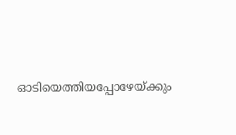ഓടിയെത്തിയപ്പോഴേയ്ക്കും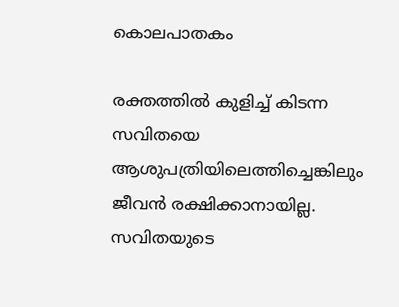കൊലപാതകം

രക്തത്തിൽ കുളിച്ച് കിടന്ന സവിതയെ ആശുപത്രിയിലെത്തിച്ചെങ്കിലും ജീവൻ രക്ഷിക്കാനായില്ല. സവിതയുടെ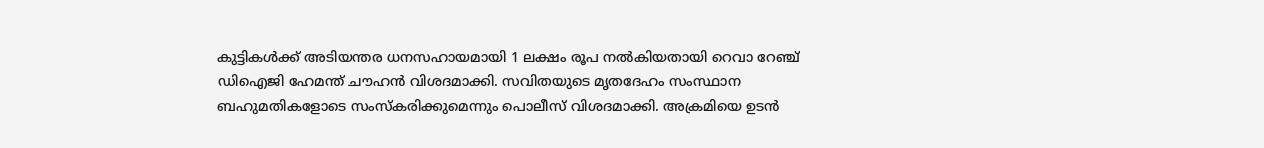കുട്ടികൾക്ക് അടിയന്തര ധനസഹായമായി 1 ലക്ഷം രൂപ നൽകിയതായി റെവാ റേഞ്ച് ഡിഐജി ഹേമന്ത് ചൗഹൻ വിശദമാക്കി. സവിതയുടെ മൃതദേഹം സംസ്ഥാന ബഹുമതികളോടെ സംസ്കരിക്കുമെന്നും പൊലീസ് വിശദമാക്കി. അക്രമിയെ ഉടൻ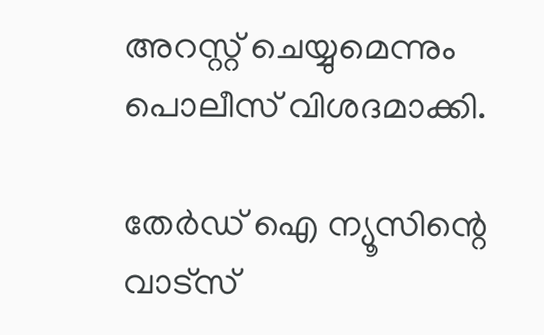അറസ്റ്റ് ചെയ്യുമെന്നും പൊലീസ് വിശദമാക്കി.

തേർഡ് ഐ ന്യൂസിന്റെ വാട്സ്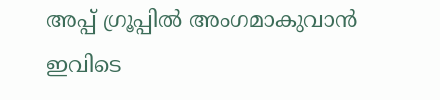അപ്പ് ഗ്രൂപ്പിൽ അംഗമാകുവാൻ ഇവിടെ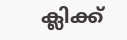ക്ലിക്ക്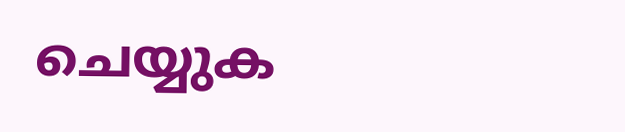ചെയ്യുക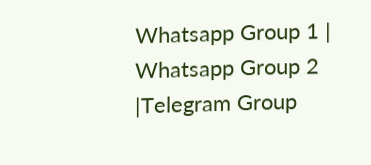Whatsapp Group 1 | Whatsapp Group 2 |Telegram Group